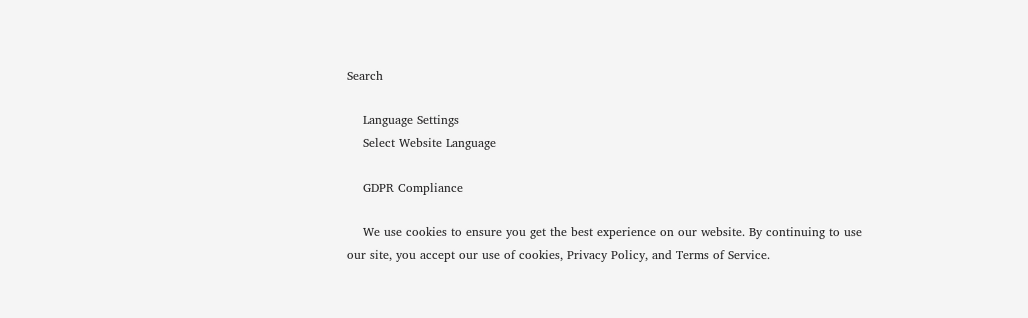Search

    Language Settings
    Select Website Language

    GDPR Compliance

    We use cookies to ensure you get the best experience on our website. By continuing to use our site, you accept our use of cookies, Privacy Policy, and Terms of Service.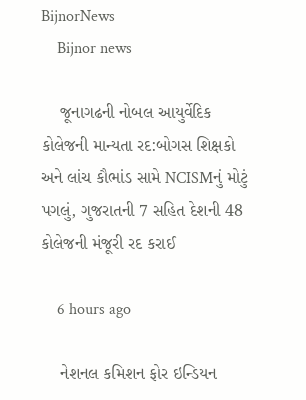BijnorNews
    Bijnor news

    જૂનાગઢની નોબલ આયુર્વેદિક કોલેજની માન્યતા રદ:બોગસ શિક્ષકો અને લાંચ કૌભાંડ સામે NCISMનું મોટું પગલું, ગુજરાતની 7 સહિત દેશની 48 કોલેજની મંજૂરી રદ કરાઈ

    6 hours ago

    નેશનલ કમિશન ફોર ઇન્ડિયન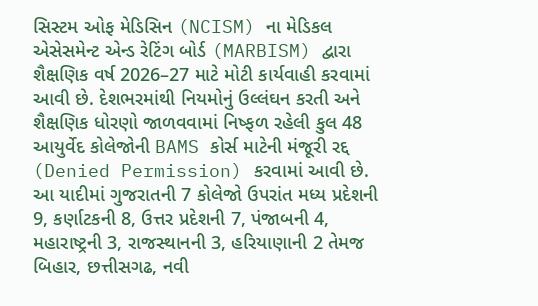સિસ્ટમ ઓફ મેડિસિન (NCISM) ના મેડિકલ એસેસમેન્ટ એન્ડ રેટિંગ બોર્ડ (MARBISM) દ્વારા શૈક્ષણિક વર્ષ 2026–27 માટે મોટી કાર્યવાહી કરવામાં આવી છે. દેશભરમાંથી નિયમોનું ઉલ્લંઘન કરતી અને શૈક્ષણિક ધોરણો જાળવવામાં નિષ્ફળ રહેલી કુલ 48 આયુર્વેદ કોલેજોની BAMS કોર્સ માટેની મંજૂરી રદ્દ (Denied Permission) કરવામાં આવી છે. આ યાદીમાં ગુજરાતની 7 કોલેજો ઉપરાંત મધ્ય પ્રદેશની 9, કર્ણાટકની 8, ઉત્તર પ્રદેશની 7, પંજાબની 4, મહારાષ્ટ્રની 3, રાજસ્થાનની 3, હરિયાણાની 2 તેમજ બિહાર, છત્તીસગઢ, નવી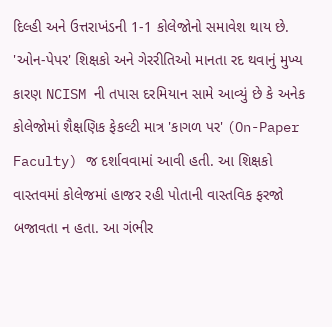દિલ્હી અને ઉત્તરાખંડની 1-1 કોલેજોનો સમાવેશ થાય છે. 'ઓન-પેપર' શિક્ષકો અને ગેરરીતિઓ માનતા રદ થવાનું મુખ્ય કારણ NCISM ની તપાસ દરમિયાન સામે આવ્યું છે કે અનેક કોલેજોમાં શૈક્ષણિક ફેકલ્ટી માત્ર 'કાગળ પર' (On-Paper Faculty) જ દર્શાવવામાં આવી હતી. આ શિક્ષકો વાસ્તવમાં કોલેજમાં હાજર રહી પોતાની વાસ્તવિક ફરજો બજાવતા ન હતા. આ ગંભીર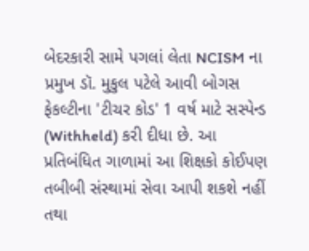બેદરકારી સામે પગલાં લેતા NCISM ના પ્રમુખ ડૉ. મુકુલ પટેલે આવી બોગસ ફેકલ્ટીના 'ટીચર કોડ' 1 વર્ષ માટે સસ્પેન્ડ (Withheld) કરી દીધા છે. આ પ્રતિબંધિત ગાળામાં આ શિક્ષકો કોઈપણ તબીબી સંસ્થામાં સેવા આપી શકશે નહીં તથા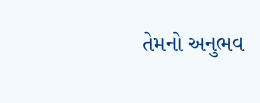તેમનો અનુભવ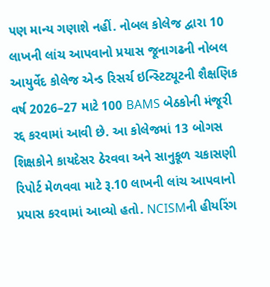પણ માન્ય ગણાશે નહીં. નોબલ કોલેજ દ્વારા 10 લાખની લાંચ આપવાનો પ્રયાસ જૂનાગઢની નોબલ આયુર્વેદ કોલેજ એન્ડ રિસર્ચ ઇન્સ્ટિટ્યૂટની શૈક્ષણિક વર્ષ 2026–27 માટે 100 BAMS બેઠકોની મંજૂરી રદ્દ કરવામાં આવી છે. આ કોલેજમાં 13 બોગસ શિક્ષકોને કાયદેસર ઠેરવવા અને સાનુકૂળ ચકાસણી રિપોર્ટ મેળવવા માટે રૂ.10 લાખની લાંચ આપવાનો પ્રયાસ કરવામાં આવ્યો હતો. NCISMની હીયરિંગ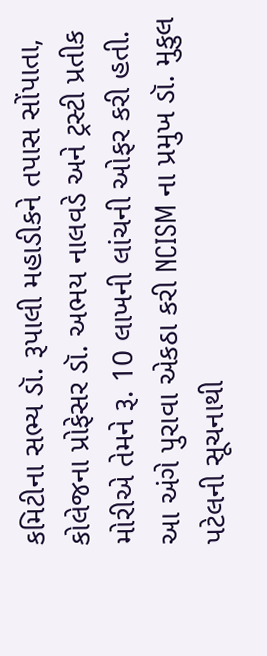કમિટીના સભ્ય ડૉ. રૂપાલી મહાડીકને તપાસ સોંપાતા, કોલેજના પ્રોફેસર ડૉ. અભય નાલવડે અને ટ્રસ્ટી પ્રતીક મોરીએ તેમને રૂ. 10 લાખની લાંચની ઓફર કરી હતી. આ અંગે પુરાવા એકઠા કરી NCISM ના પ્રમુખ ડૉ. મુકુલ પટેલની સૂચનાથી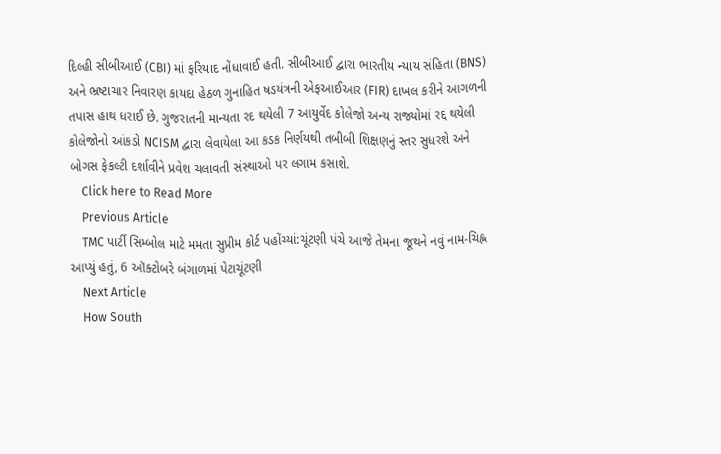દિલ્હી સીબીઆઈ (CBI) માં ફરિયાદ નોંધાવાઈ હતી. સીબીઆઈ દ્વારા ભારતીય ન્યાય સંહિતા (BNS) અને ભ્રષ્ટાચાર નિવારણ કાયદા હેઠળ ગુનાહિત ષડયંત્રની એફઆઈઆર (FIR) દાખલ કરીને આગળની તપાસ હાથ ધરાઈ છે. ગુજરાતની માન્યતા રદ થયેલી 7 આયુર્વેદ કોલેજો અન્ય રાજ્યોમાં રદ્દ થયેલી કોલેજોનો આંકડો NCISM દ્વારા લેવાયેલા આ કડક નિર્ણયથી તબીબી શિક્ષણનું સ્તર સુધરશે અને બોગસ ફેકલ્ટી દર્શાવીને પ્રવેશ ચલાવતી સંસ્થાઓ પર લગામ કસાશે.
    Click here to Read More
    Previous Article
    TMC પાર્ટી સિમ્બોલ માટે મમતા સુપ્રીમ કોર્ટ પહોંચ્યાં:ચૂંટણી પંચે આજે તેમના જૂથને નવું નામ-ચિહ્ન આપ્યું હતું, 6 ઑક્ટોબરે બંગાળમાં પેટાચૂંટણી
    Next Article
    How South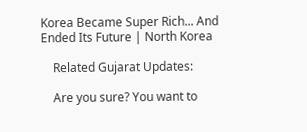Korea Became Super Rich... And Ended Its Future | North Korea

    Related Gujarat Updates:

    Are you sure? You want to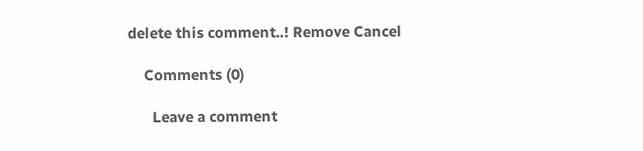delete this comment..! Remove Cancel

    Comments (0)

      Leave a comment